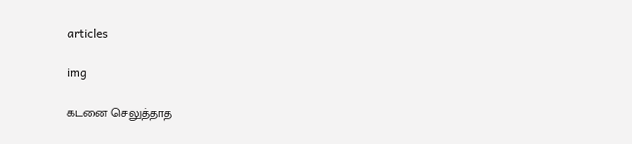articles

img

கடனை செலுத்தாத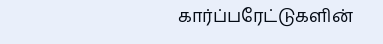கார்ப்பரேட்டுகளின்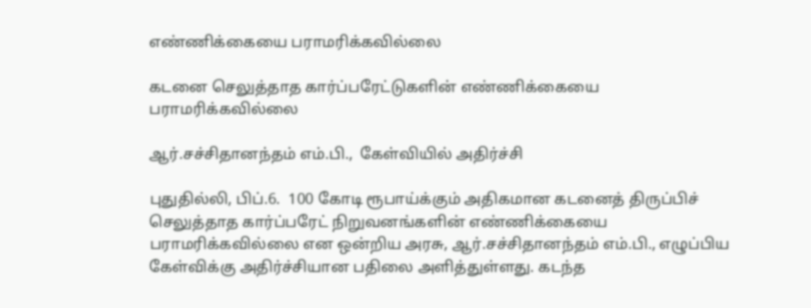எண்ணிக்கையை பராமரிக்கவில்லை

கடனை செலுத்தாத கார்ப்பரேட்டுகளின் எண்ணிக்கையை பராமரிக்கவில்லை

ஆர்.சச்சிதானந்தம் எம்.பி.,  கேள்வியில் அதிர்ச்சி

புதுதில்லி, பிப்.6.  100 கோடி ரூபாய்க்கும் அதிகமான கடனைத் திருப்பிச் செலுத்தாத கார்ப்பரேட் நிறுவனங்களின் எண்ணிக்கையை  பராமரிக்கவில்லை என ஒன்றிய அரசு, ஆர்.சச்சிதானந்தம் எம்.பி., எழுப்பிய கேள்விக்கு அதிர்ச்சியான பதிலை அளித்துள்ளது. கடந்த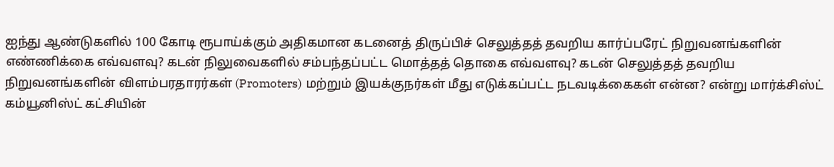ஐந்து ஆண்டுகளில் 100 கோடி ரூபாய்க்கும் அதிகமான கடனைத் திருப்பிச் செலுத்தத் தவறிய கார்ப்பரேட் நிறுவனங்களின் எண்ணிக்கை எவ்வளவு? கடன் நிலுவைகளில் சம்பந்தப்பட்ட மொத்தத் தொகை எவ்வளவு? கடன் செலுத்தத் தவறிய நிறுவனங்களின் விளம்பரதாரர்கள் (Promoters) மற்றும் இயக்குநர்கள் மீது எடுக்கப்பட்ட நடவடிக்கைகள் என்ன? என்று மார்க்சிஸ்ட் கம்யூனிஸ்ட் கட்சியின்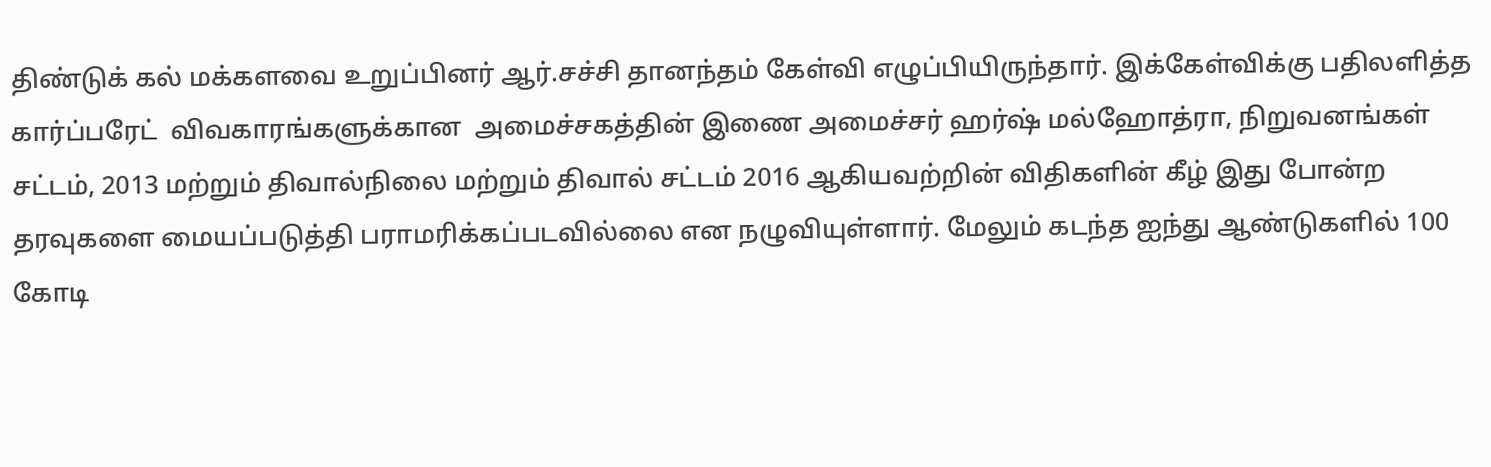திண்டுக் கல் மக்களவை உறுப்பினர் ஆர்.சச்சி தானந்தம் கேள்வி எழுப்பியிருந்தார். இக்கேள்விக்கு பதிலளித்த கார்ப்பரேட்  விவகாரங்களுக்கான  அமைச்சகத்தின் இணை அமைச்சர் ஹர்ஷ் மல்ஹோத்ரா, நிறுவனங்கள் சட்டம், 2013 மற்றும் திவால்நிலை மற்றும் திவால் சட்டம் 2016 ஆகியவற்றின் விதிகளின் கீழ் இது போன்ற தரவுகளை மையப்படுத்தி பராமரிக்கப்படவில்லை என நழுவியுள்ளார். மேலும் கடந்த ஐந்து ஆண்டுகளில் 100 கோடி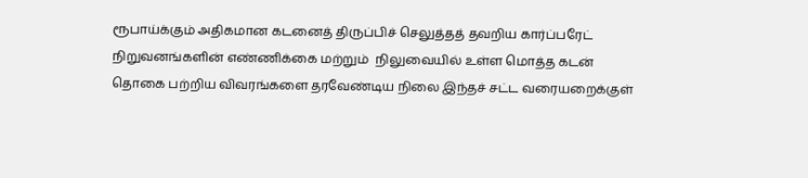ரூபாய்க்கும் அதிகமான கடனைத் திருப்பிச் செலுத்தத் தவறிய கார்ப்பரேட் நிறுவனங்களின் எண்ணிக்கை மற்றும்  நிலுவையில் உள்ள மொத்த கடன் தொகை பற்றிய விவரங்களை தரவேண்டிய நிலை இந்தச் சட்ட வரையறைக்குள்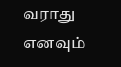வராது எனவும்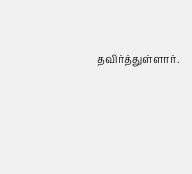தவிர்த்துள்ளார்.